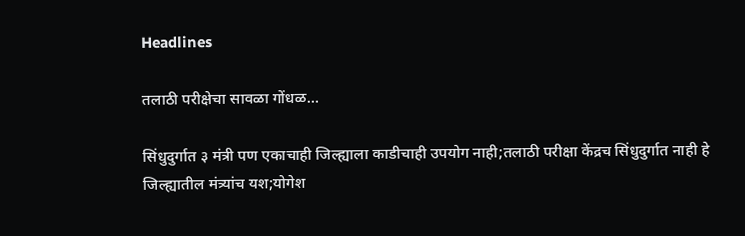Headlines

तलाठी परीक्षेचा सावळा गोंधळ…

सिंधुदुर्गात ३ मंत्री पण एकाचाही जिल्ह्याला काडीचाही उपयोग नाही;तलाठी परीक्षा केंद्रच सिंधुदुर्गात नाही हे जिल्ह्यातील मंत्र्यांच यश;योगेश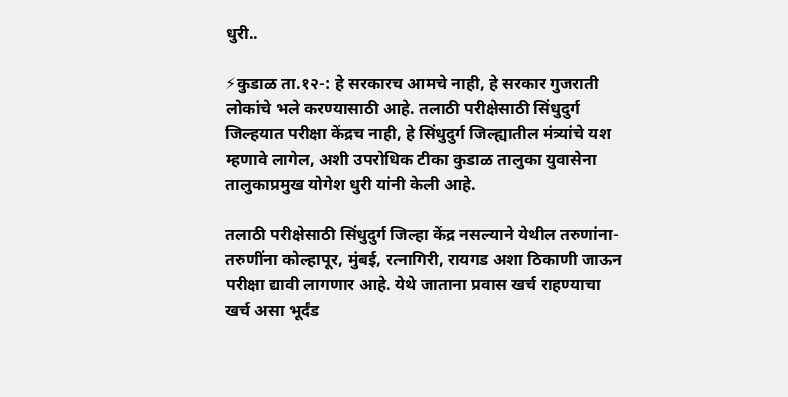धुरी..

⚡कुडाळ ता.१२-: हे सरकारच आमचे नाही, हे सरकार गुजराती लोकांचे भले करण्यासाठी आहे. तलाठी परीक्षेसाठी सिंधुदुर्ग जिल्हयात परीक्षा केंद्रच नाही, हे सिंधुदुर्ग जिल्ह्यातील मंत्र्यांचे यश म्हणावे लागेल, अशी उपरोधिक टीका कुडाळ तालुका युवासेना तालुकाप्रमुख योगेश धुरी यांनी केली आहे.

तलाठी परीक्षेसाठी सिंधुदुर्ग जिल्हा केंद्र नसल्याने येथील तरुणांना-तरुणींना कोल्हापूर, मुंबई, रत्नागिरी, रायगड अशा ठिकाणी जाऊन परीक्षा द्यावी लागणार आहे. येथे जाताना प्रवास खर्च राहण्याचा खर्च असा भूर्दंड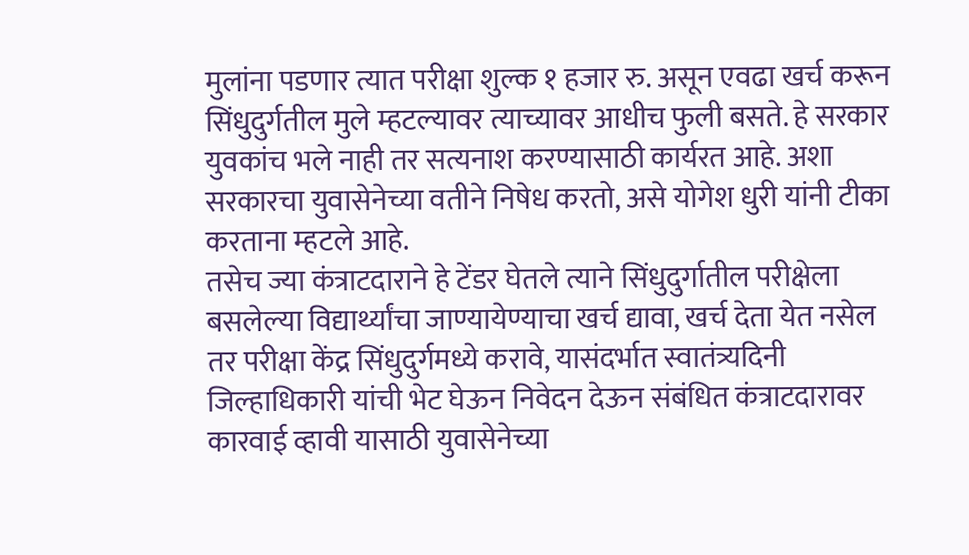मुलांना पडणार त्यात परीक्षा शुल्क १ हजार रु. असून एवढा खर्च करून सिंधुदुर्गतील मुले म्हटल्यावर त्याच्यावर आधीच फुली बसते. हे सरकार युवकांच भले नाही तर सत्यनाश करण्यासाठी कार्यरत आहे. अशा सरकारचा युवासेनेच्या वतीने निषेध करतो, असे योगेश धुरी यांनी टीका करताना म्हटले आहे.
तसेच ज्या कंत्राटदाराने हे टेंडर घेतले त्याने सिंधुदुर्गातील परीक्षेला बसलेल्या विद्यार्थ्यांचा जाण्यायेण्याचा खर्च द्यावा, खर्च देता येत नसेल तर परीक्षा केंद्र सिंधुदुर्गमध्ये करावे, यासंदर्भात स्वातंत्र्यदिनी जिल्हाधिकारी यांची भेट घेऊन निवेदन देऊन संबंधित कंत्राटदारावर कारवाई व्हावी यासाठी युवासेनेच्या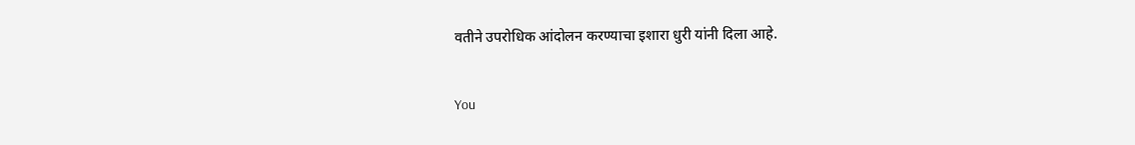वतीने उपरोधिक आंदोलन करण्याचा इशारा धुरी यांनी दिला आहे.

You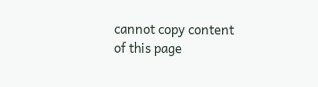cannot copy content of this page